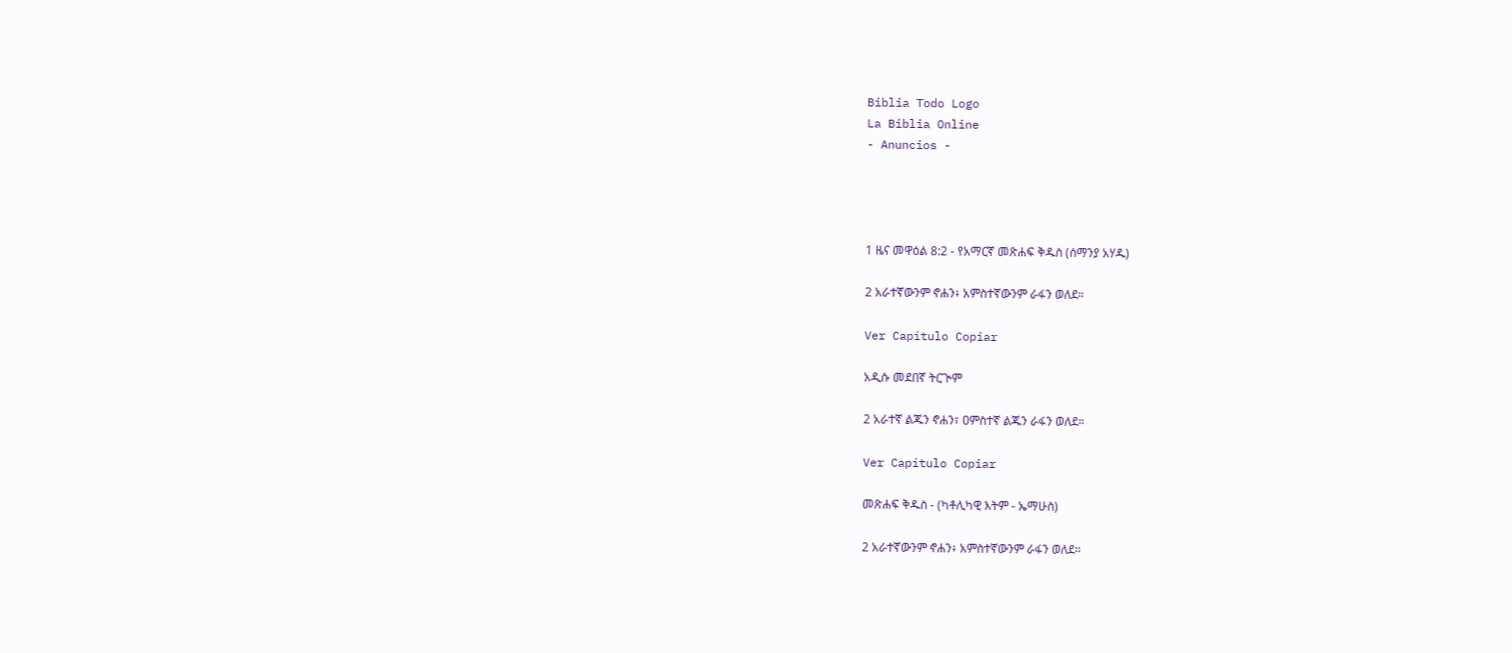Biblia Todo Logo
La Biblia Online
- Anuncios -




1 ዜና መዋዕል 8:2 - የአማርኛ መጽሐፍ ቅዱስ (ሰማንያ አሃዱ)

2 አራተኛውንም ኖሐን፥ አምስተኛውንም ራፋን ወለደ።

Ver Capítulo Copiar

አዲሱ መደበኛ ትርጒም

2 አራተኛ ልጁን ኖሐን፣ ዐምስተኛ ልጁን ራፋን ወለደ።

Ver Capítulo Copiar

መጽሐፍ ቅዱስ - (ካቶሊካዊ እትም - ኤማሁስ)

2 አራተኛውንም ኖሐን፥ አምስተኛውንም ራፋን ወለደ።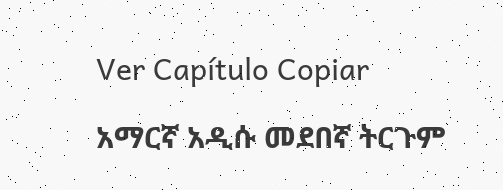Ver Capítulo Copiar

አማርኛ አዲሱ መደበኛ ትርጉም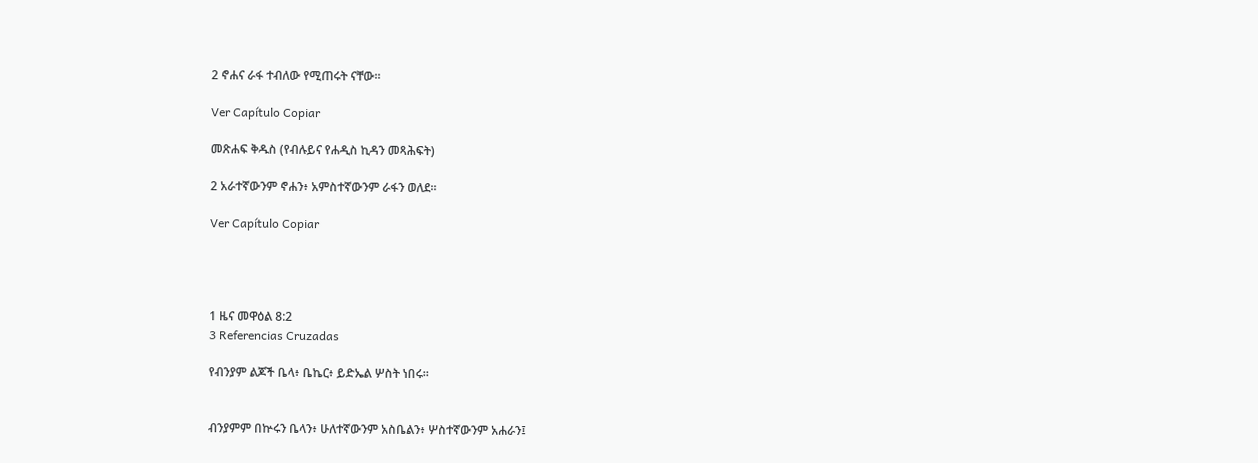2 ኖሐና ራፋ ተብለው የሚጠሩት ናቸው።

Ver Capítulo Copiar

መጽሐፍ ቅዱስ (የብሉይና የሐዲስ ኪዳን መጻሕፍት)

2 አራተኛውንም ኖሐን፥ አምስተኛውንም ራፋን ወለደ።

Ver Capítulo Copiar




1 ዜና መዋዕል 8:2
3 Referencias Cruzadas

የብንያም ልጆች ቤላ፥ ቤኬር፥ ይድኤል ሦስት ነበሩ።


ብንያምም በኵሩን ቤላን፥ ሁለተኛውንም አስቤልን፥ ሦስተኛውንም አሐራን፤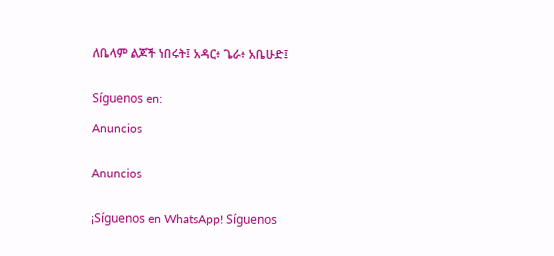ለቤላም ልጆች ነበሩት፤ አዳር፥ ጌራ፥ አቤሁድ፤


Síguenos en:

Anuncios


Anuncios


¡Síguenos en WhatsApp! Síguenos